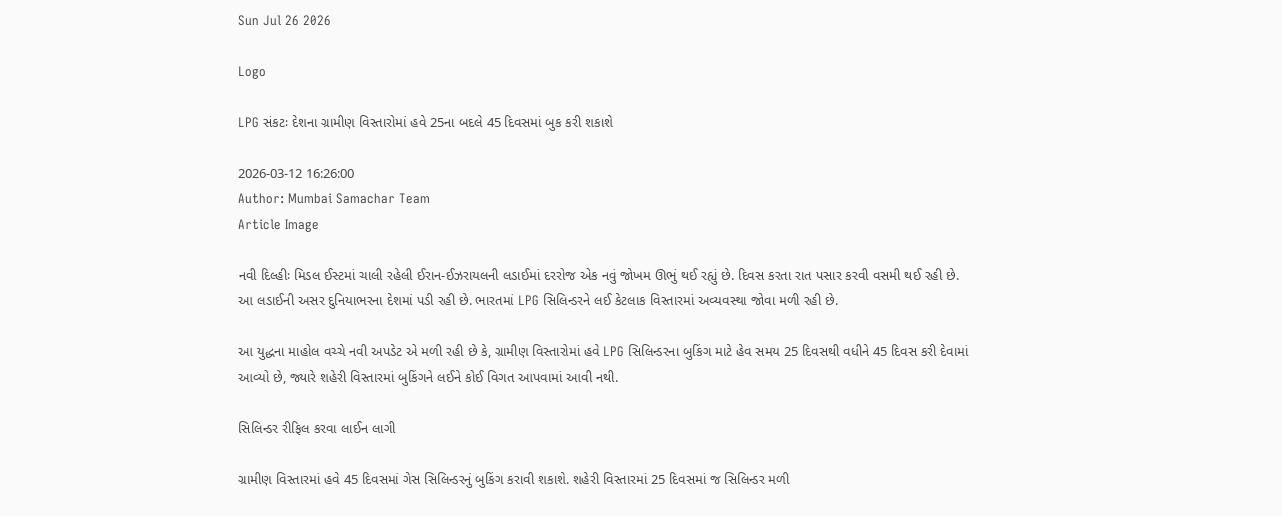Sun Jul 26 2026

Logo

LPG સંકટઃ દેશના ગ્રામીણ વિસ્તારોમાં હવે 25ના બદલે 45 દિવસમાં બુક કરી શકાશે

2026-03-12 16:26:00
Author: Mumbai Samachar Team
Article Image

નવી દિલ્હીઃ મિડલ ઈસ્ટમાં ચાલી રહેલી ઈરાન-ઈઝરાયલની લડાઈમાં દરરોજ એક નવું જોખમ ઊભું થઈ રહ્યું છે. દિવસ કરતા રાત પસાર કરવી વસમી થઈ રહી છે. આ લડાઈની અસર દુનિયાભરના દેશમાં પડી રહી છે. ભારતમાં LPG સિલિન્ડરને લઈ કેટલાક વિસ્તારમાં અવ્યવસ્થા જોવા મળી રહી છે.

આ યુદ્ધના માહોલ વચ્ચે નવી અપડેટ એ મળી રહી છે કે, ગ્રામીણ વિસ્તારોમાં હવે LPG સિલિન્ડરના બુકિંગ માટે હેવ સમય 25 દિવસથી વધીને 45 દિવસ કરી દેવામાં આવ્યો છે, જ્યારે શહેરી વિસ્તારમાં બુકિંગને લઈને કોઈ વિગત આપવામાં આવી નથી.

સિલિન્ડર રીફિલ કરવા લાઈન લાગી

ગ્રામીણ વિસ્તારમાં હવે 45 દિવસમાં ગેસ સિલિન્ડરનું બુકિંગ કરાવી શકાશે. શહેરી વિસ્તારમાં 25 દિવસમાં જ સિલિન્ડર મળી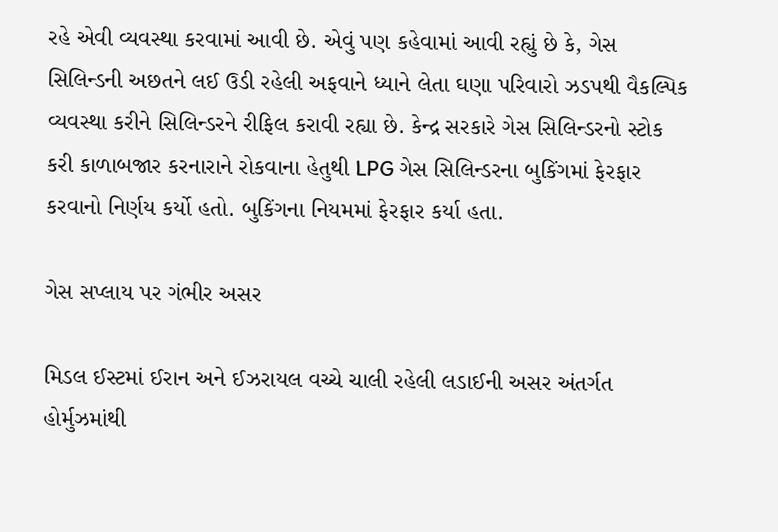રહે એવી વ્યવસ્થા કરવામાં આવી છે. એવું પણ કહેવામાં આવી રહ્યું છે કે, ગેસ સિલિન્ડની અછતને લઈ ઉડી રહેલી અફવાને ધ્યાને લેતા ઘણા પરિવારો ઝડપથી વૈકલ્પિક વ્યવસ્થા કરીને સિલિન્ડરને રીફિલ કરાવી રહ્યા છે. કેન્દ્ર સરકારે ગેસ સિલિન્ડરનો સ્ટોક કરી કાળાબજાર કરનારાને રોકવાના હેતુથી LPG ગેસ સિલિન્ડરના બુકિંગમાં ફેરફાર કરવાનો નિર્ણય કર્યો હતો. બુકિંગના નિયમમાં ફેરફાર કર્યા હતા.

ગેસ સપ્લાય પર ગંભીર અસર

મિડલ ઈસ્ટમાં ઈરાન અને ઈઝરાયલ વચ્ચે ચાલી રહેલી લડાઈની અસર અંતર્ગત હોર્મુઝમાંથી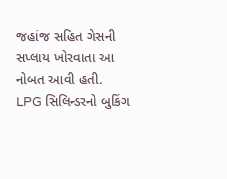જહાંજ સહિત ગેસની સપ્લાય ખોરવાતા આ નોબત આવી હતી. LPG સિલિન્ડરનો બુકિંગ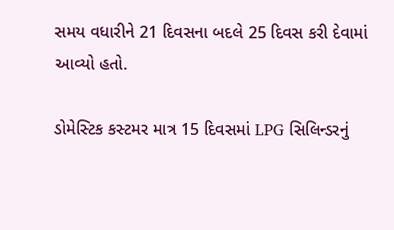સમય વધારીને 21 દિવસના બદલે 25 દિવસ કરી દેવામાં આવ્યો હતો.

ડોમેસ્ટિક કસ્ટમર માત્ર 15 દિવસમાં LPG સિલિન્ડરનું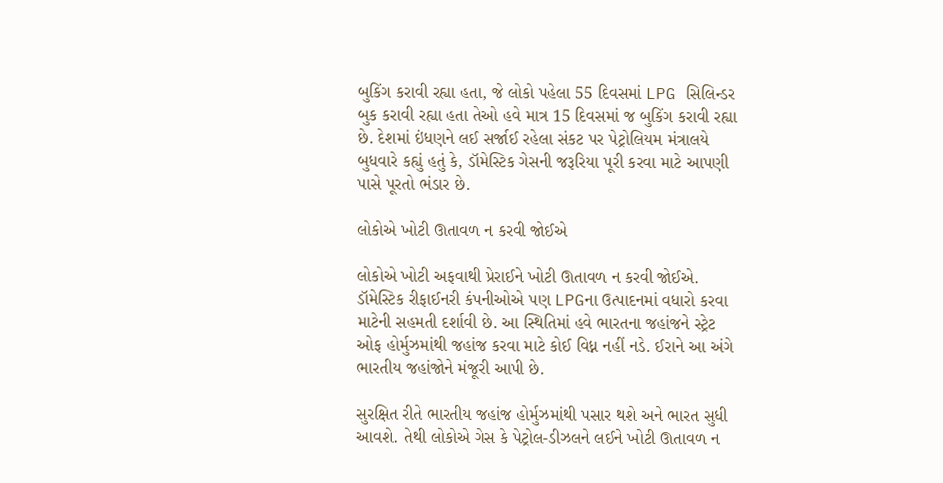બુકિંગ કરાવી રહ્યા હતા, જે લોકો પહેલા 55 દિવસમાં LPG સિલિન્ડર બુક કરાવી રહ્યા હતા તેઓ હવે માત્ર 15 દિવસમાં જ બુકિંગ કરાવી રહ્યા છે. દેશમાં ઇંધણને લઈ સર્જાઈ રહેલા સંકટ પર પેટ્રોલિયમ મંત્રાલયે બુધવારે કહ્યું હતું કે, ડૉમેસ્ટિક ગેસની જરૂરિયા પૂરી કરવા માટે આપણી પાસે પૂરતો ભંડાર છે.

લોકોએ ખોટી ઊતાવળ ન કરવી જોઈએ

લોકોએ ખોટી અફવાથી પ્રેરાઈને ખોટી ઊતાવળ ન કરવી જોઈએ. ડૉમેસ્ટિક રીફાઈનરી કંપનીઓએ પણ LPGના ઉત્પાદનમાં વધારો કરવા માટેની સહમતી દર્શાવી છે. આ સ્થિતિમાં હવે ભારતના જહાંજને સ્ટ્રેટ ઓફ હોર્મુઝમાંથી જહાંજ કરવા માટે કોઈ વિધ્ન નહીં નડે. ઈરાને આ અંગે ભારતીય જહાંજોને મંજૂરી આપી છે.

સુરક્ષિત રીતે ભારતીય જહાંજ હોર્મુઝમાંથી પસાર થશે અને ભારત સુધી આવશે. તેથી લોકોએ ગેસ કે પેટ્રોલ-ડીઝલને લઈને ખોટી ઊતાવળ ન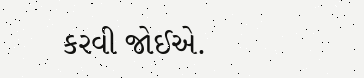કરવી જોઈએ.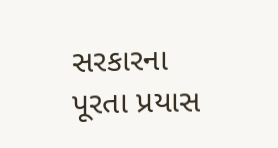સરકારના પૂરતા પ્રયાસ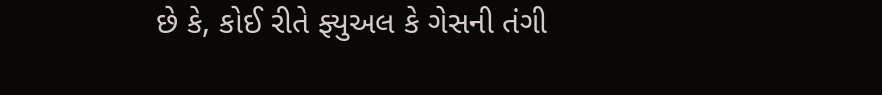છે કે, કોઈ રીતે ફ્યુઅલ કે ગેસની તંગી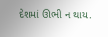દેશમાં ઊભી ન થાય.